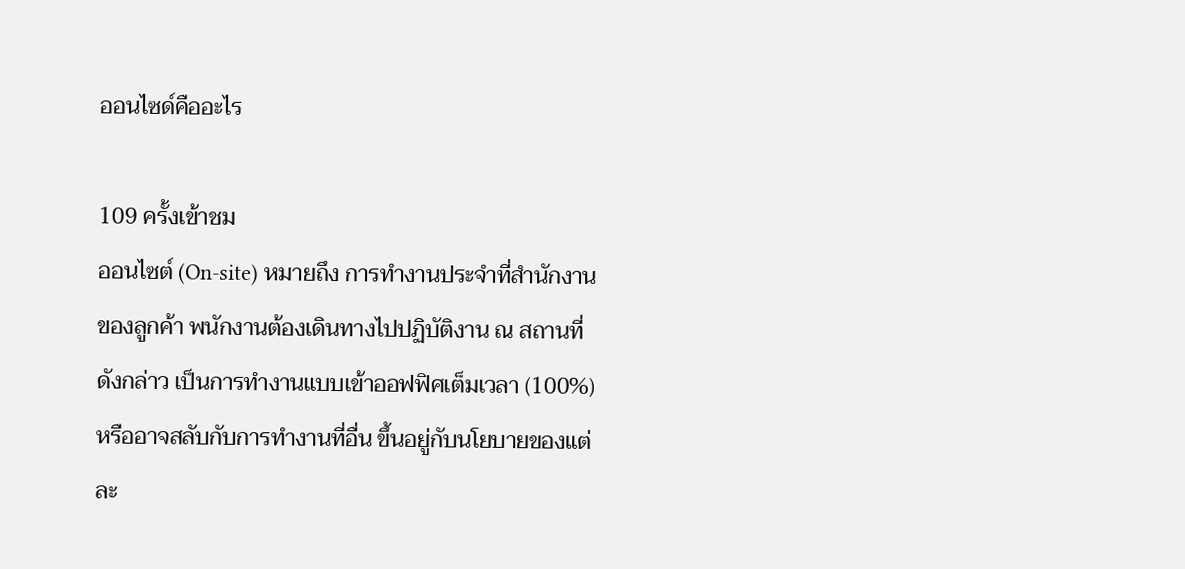ออนไซด์คืออะไร

109 ครั้งเข้าชม
ออนไซต์ (On-site) หมายถึง การทำงานประจำที่สำนักงานของลูกค้า พนักงานต้องเดินทางไปปฏิบัติงาน ณ สถานที่ดังกล่าว เป็นการทำงานแบบเข้าออฟฟิศเต็มเวลา (100%) หรืออาจสลับกับการทำงานที่อื่น ขึ้นอยู่กับนโยบายของแต่ละ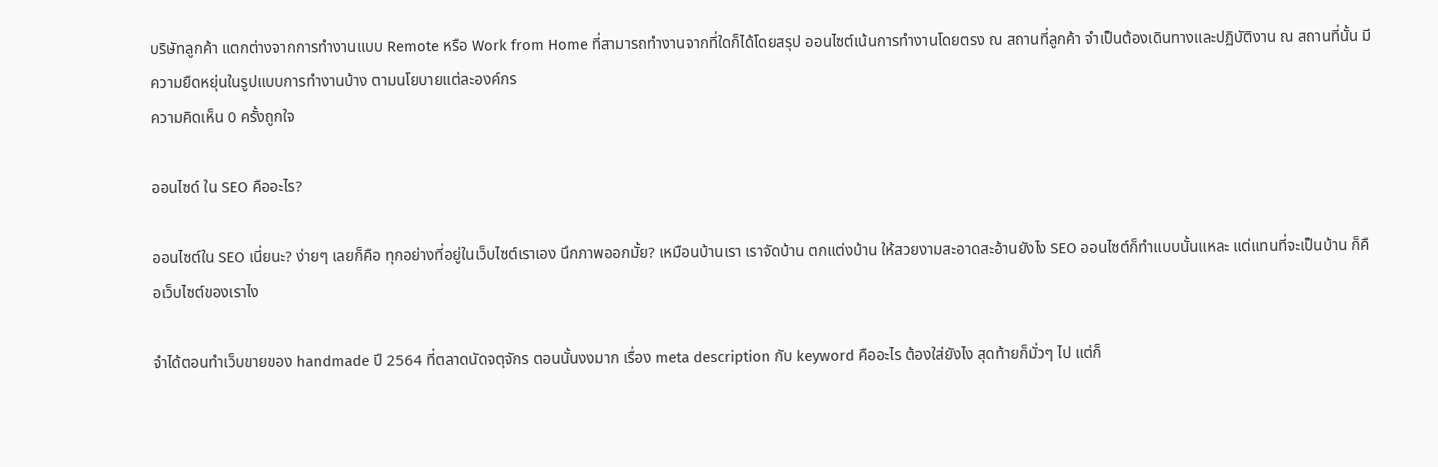บริษัทลูกค้า แตกต่างจากการทำงานแบบ Remote หรือ Work from Home ที่สามารถทำงานจากที่ใดก็ได้โดยสรุป ออนไซต์เน้นการทำงานโดยตรง ณ สถานที่ลูกค้า จำเป็นต้องเดินทางและปฏิบัติงาน ณ สถานที่นั้น มีความยืดหยุ่นในรูปแบบการทำงานบ้าง ตามนโยบายแต่ละองค์กร
ความคิดเห็น 0 ครั้งถูกใจ

ออนไซด์ ใน SEO คืออะไร?

ออนไซต์ใน SEO เนี่ยนะ? ง่ายๆ เลยก็คือ ทุกอย่างที่อยู่ในเว็บไซต์เราเอง นึกภาพออกมั้ย? เหมือนบ้านเรา เราจัดบ้าน ตกแต่งบ้าน ให้สวยงามสะอาดสะอ้านยังไง SEO ออนไซต์ก็ทำแบบนั้นแหละ แต่แทนที่จะเป็นบ้าน ก็คือเว็บไซต์ของเราไง

จำได้ตอนทำเว็บขายของ handmade ปี 2564 ที่ตลาดนัดจตุจักร ตอนนั้นงงมาก เรื่อง meta description กับ keyword คืออะไร ต้องใส่ยังไง สุดท้ายก็มั่วๆ ไป แต่ก็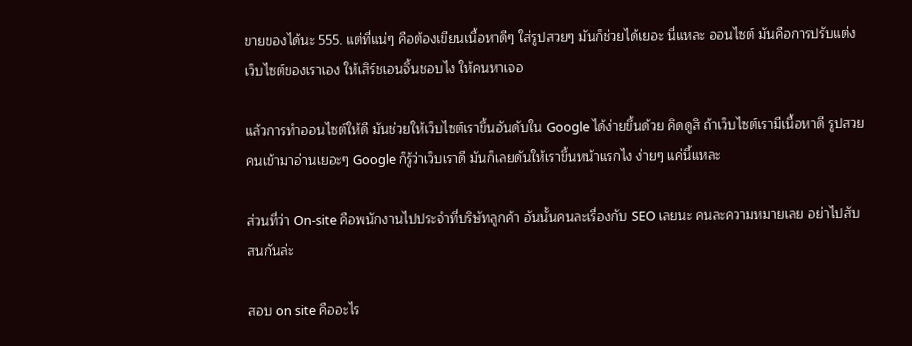ขายของได้นะ 555. แต่ที่แน่ๆ คือต้องเขียนเนื้อหาดีๆ ใส่รูปสวยๆ มันก็ช่วยได้เยอะ นี่แหละ ออนไซต์ มันคือการปรับแต่งเว็บไซต์ของเราเอง ให้เสิร์ชเอนจิ้นชอบไง ให้คนหาเจอ

แล้วการทำออนไซต์ให้ดี มันช่วยให้เว็บไซต์เราขึ้นอันดับใน Google ได้ง่ายขึ้นด้วย คิดดูสิ ถ้าเว็บไซต์เรามีเนื้อหาดี รูปสวย คนเข้ามาอ่านเยอะๆ Google ก็รู้ว่าเว็บเราดี มันก็เลยดันให้เราขึ้นหน้าแรกไง ง่ายๆ แค่นี้แหละ

ส่วนที่ว่า On-site คือพนักงานไปประจำที่บริษัทลูกค้า อันนั้นคนละเรื่องกับ SEO เลยนะ คนละความหมายเลย อย่าไปสับสนกันล่ะ

สอบ on site คืออะไร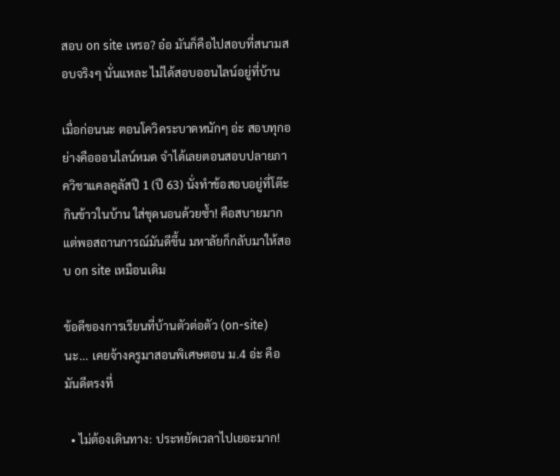สอบ on site เหรอ? อ๋อ มันก็คือไปสอบที่สนามสอบจริงๆ นั่นแหละ ไม่ได้สอบออนไลน์อยู่ที่บ้าน

เมื่อก่อนนะ ตอนโควิดระบาดหนักๆ อ่ะ สอบทุกอย่างคือออนไลน์หมด จำได้เลยตอนสอบปลายภาควิชาแคลคูลัสปี 1 (ปี 63) นั่งทำข้อสอบอยู่ที่โต๊ะกินข้าวในบ้าน ใส่ชุดนอนด้วยซ้ำ! คือสบายมาก แต่พอสถานการณ์มันดีขึ้น มหาลัยก็กลับมาให้สอบ on site เหมือนเดิม

ข้อดีของการเรียนที่บ้านตัวต่อตัว (on-site) นะ... เคยจ้างครูมาสอนพิเศษตอน ม.4 อ่ะ คือมันดีตรงที่

  • ไม่ต้องเดินทาง: ประหยัดเวลาไปเยอะมาก!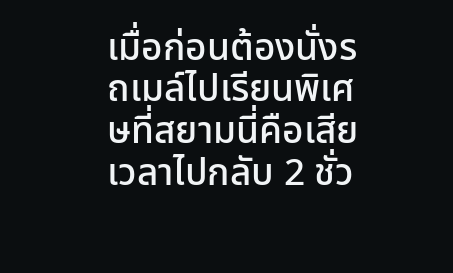เมื่อก่อนต้องนั่งรถเมล์ไปเรียนพิเศษที่สยามนี่คือเสียเวลาไปกลับ 2 ชั่ว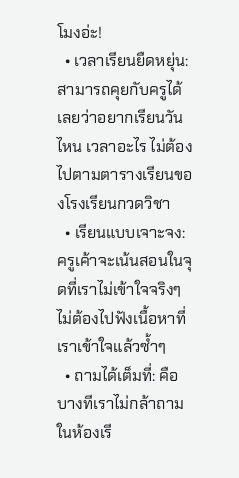โมงอ่ะ!
  • เวลาเรียนยืดหยุ่น: สามารถคุยกับครูได้เลยว่าอยากเรียนวันไหน เวลาอะไร ไม่ต้องไปตามตารางเรียนของโรงเรียนกวดวิชา
  • เรียนแบบเจาะจง: ครูเค้าจะเน้นสอนในจุดที่เราไม่เข้าใจจริงๆ ไม่ต้องไปฟังเนื้อหาที่เราเข้าใจแล้วซ้ำๆ
  • ถามได้เต็มที่: คือบางทีเราไม่กล้าถามในห้องเรี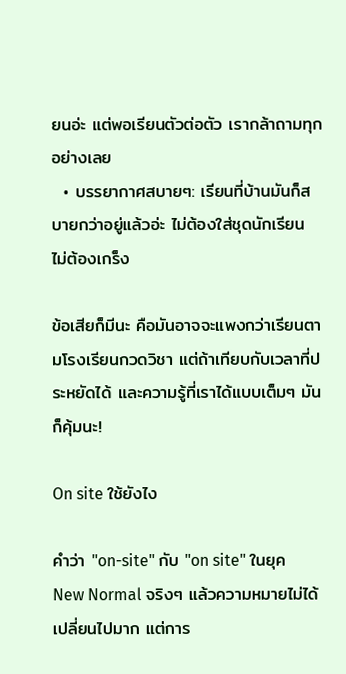ยนอ่ะ แต่พอเรียนตัวต่อตัว เรากล้าถามทุกอย่างเลย
  • บรรยากาศสบายๆ: เรียนที่บ้านมันก็สบายกว่าอยู่แล้วอ่ะ ไม่ต้องใส่ชุดนักเรียน ไม่ต้องเกร็ง

ข้อเสียก็มีนะ คือมันอาจจะแพงกว่าเรียนตามโรงเรียนกวดวิชา แต่ถ้าเทียบกับเวลาที่ประหยัดได้ และความรู้ที่เราได้แบบเต็มๆ มันก็คุ้มนะ!

On site ใช้ยังไง

คำว่า "on-site" กับ "on site" ในยุค New Normal จริงๆ แล้วความหมายไม่ได้เปลี่ยนไปมาก แต่การ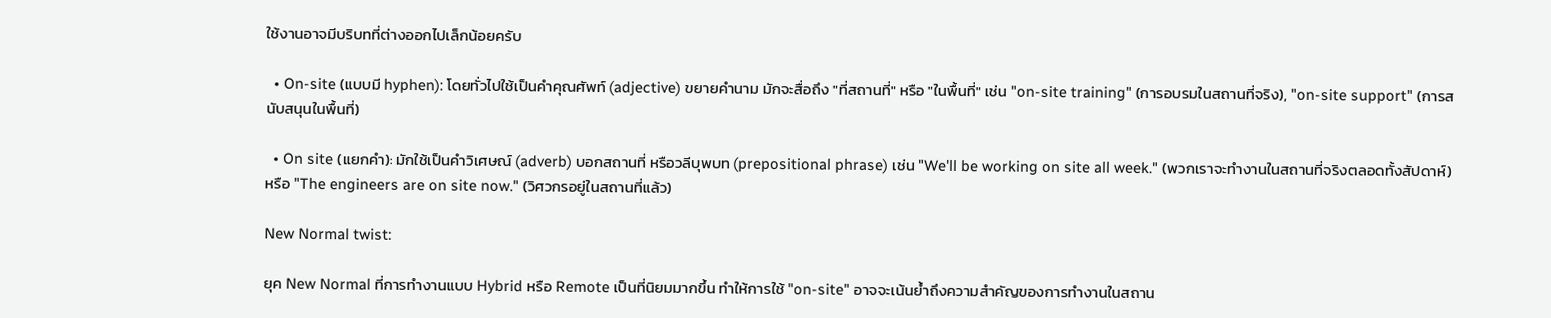ใช้งานอาจมีบริบทที่ต่างออกไปเล็กน้อยครับ

  • On-site (แบบมี hyphen): โดยทั่วไปใช้เป็นคำคุณศัพท์ (adjective) ขยายคำนาม มักจะสื่อถึง "ที่สถานที่" หรือ "ในพื้นที่" เช่น "on-site training" (การอบรมในสถานที่จริง), "on-site support" (การสนับสนุนในพื้นที่)

  • On site (แยกคำ): มักใช้เป็นคำวิเศษณ์ (adverb) บอกสถานที่ หรือวลีบุพบท (prepositional phrase) เช่น "We'll be working on site all week." (พวกเราจะทำงานในสถานที่จริงตลอดทั้งสัปดาห์) หรือ "The engineers are on site now." (วิศวกรอยู่ในสถานที่แล้ว)

New Normal twist:

ยุค New Normal ที่การทำงานแบบ Hybrid หรือ Remote เป็นที่นิยมมากขึ้น ทำให้การใช้ "on-site" อาจจะเน้นย้ำถึงความสำคัญของการทำงานในสถาน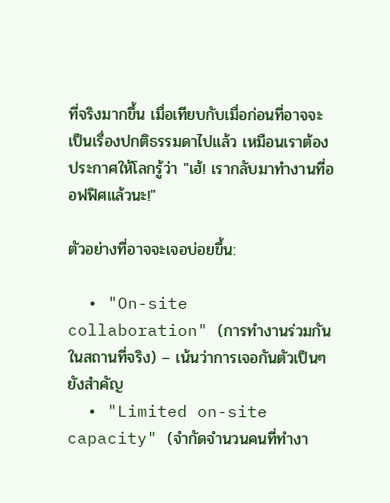ที่จริงมากขึ้น เมื่อเทียบกับเมื่อก่อนที่อาจจะเป็นเรื่องปกติธรรมดาไปแล้ว เหมือนเราต้องประกาศให้โลกรู้ว่า "เฮ้! เรากลับมาทำงานที่ออฟฟิศแล้วนะ!"

ตัวอย่างที่อาจจะเจอบ่อยขึ้น:

  • "On-site collaboration" (การทำงานร่วมกันในสถานที่จริง) – เน้นว่าการเจอกันตัวเป็นๆ ยังสำคัญ
  • "Limited on-site capacity" (จำกัดจำนวนคนที่ทำงา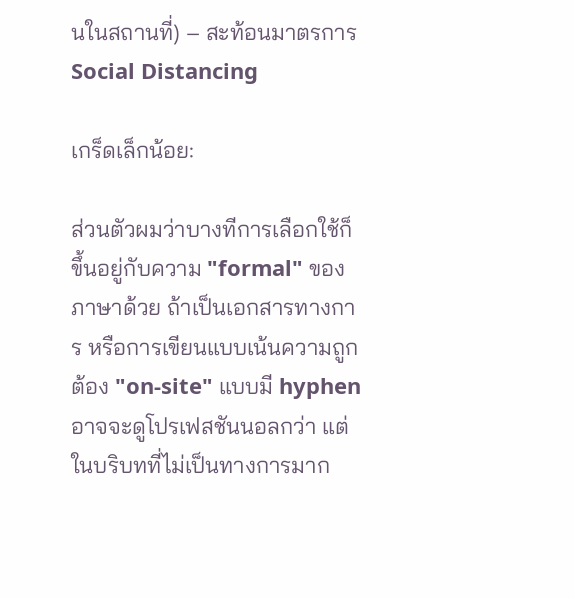นในสถานที่) – สะท้อนมาตรการ Social Distancing

เกร็ดเล็กน้อย:

ส่วนตัวผมว่าบางทีการเลือกใช้ก็ขึ้นอยู่กับความ "formal" ของภาษาด้วย ถ้าเป็นเอกสารทางการ หรือการเขียนแบบเน้นความถูกต้อง "on-site" แบบมี hyphen อาจจะดูโปรเฟสชันนอลกว่า แต่ในบริบทที่ไม่เป็นทางการมาก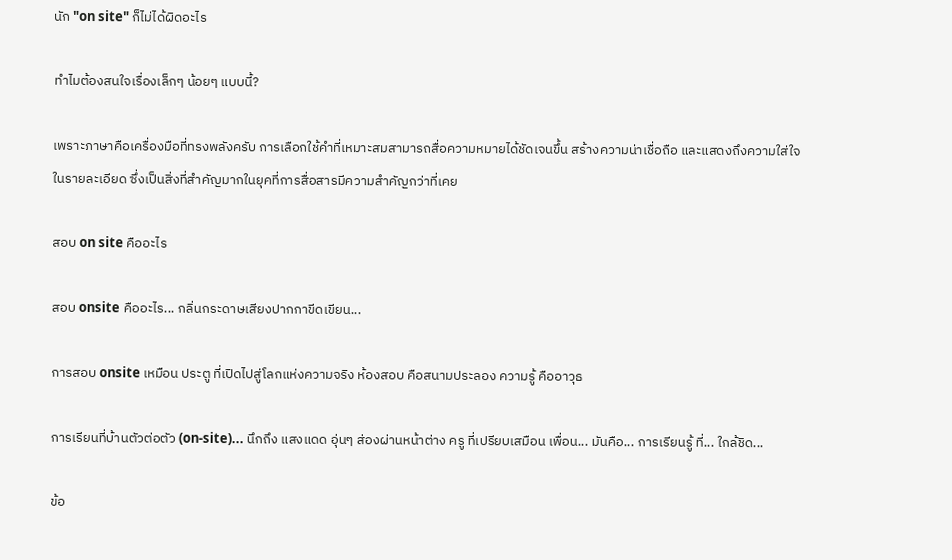นัก "on site" ก็ไม่ได้ผิดอะไร

ทำไมต้องสนใจเรื่องเล็กๆ น้อยๆ แบบนี้?

เพราะภาษาคือเครื่องมือที่ทรงพลังครับ การเลือกใช้คำที่เหมาะสมสามารถสื่อความหมายได้ชัดเจนขึ้น สร้างความน่าเชื่อถือ และแสดงถึงความใส่ใจในรายละเอียด ซึ่งเป็นสิ่งที่สำคัญมากในยุคที่การสื่อสารมีความสำคัญกว่าที่เคย

สอบ on site คืออะไร

สอบ onsite คืออะไร... กลิ่นกระดาษเสียงปากกาขีดเขียน...

การสอบ onsite เหมือน ประตู ที่เปิดไปสู่โลกแห่งความจริง ห้องสอบ คือสนามประลอง ความรู้ คืออาวุธ

การเรียนที่บ้านตัวต่อตัว (on-site)... นึกถึง แสงแดด อุ่นๆ ส่องผ่านหน้าต่าง ครู ที่เปรียบเสมือน เพื่อน... มันคือ... การเรียนรู้ ที่... ใกล้ชิด...

ข้อ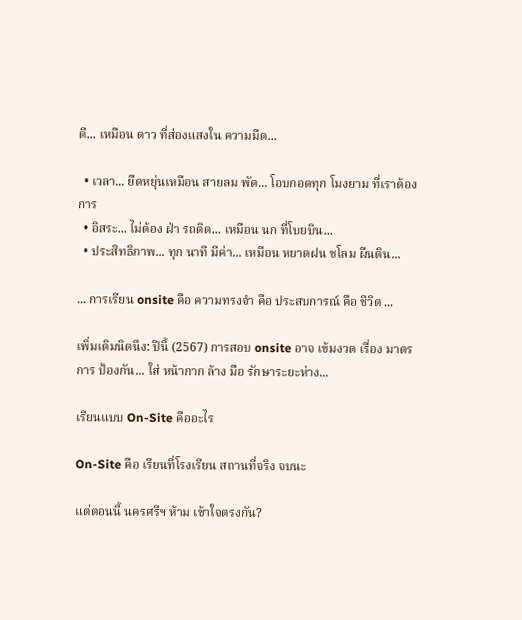ดี... เหมือน ดาว ที่ส่องแสงใน ความมืด...

  • เวลา... ยืดหยุ่นเหมือน สายลม พัด... โอบกอดทุก โมงยาม ที่เราต้องการ
  • อิสระ... ไม่ต้อง ฝ่า รถติด... เหมือน นก ที่โบยบิน...
  • ประสิทธิภาพ... ทุก นาที มีค่า... เหมือน หยาดฝน ชโลม ผืนดิน...

... การเรียน onsite คือ ความทรงจำ คือ ประสบการณ์ คือ ชีวิต ...

เพิ่มเติมนิดนึง: ปีนี้ (2567) การสอบ onsite อาจ เข้มงวด เรื่อง มาตรการ ป้องกัน... ใส่ หน้ากาก ล้าง มือ รักษาระยะห่าง...

เรียนแบบ On-Site คืออะไร

On-Site คือ เรียนที่โรงเรียน สถานที่จริง จบนะ

แต่ตอนนี้ นครศรีฯ ห้าม เข้าใจตรงกัน?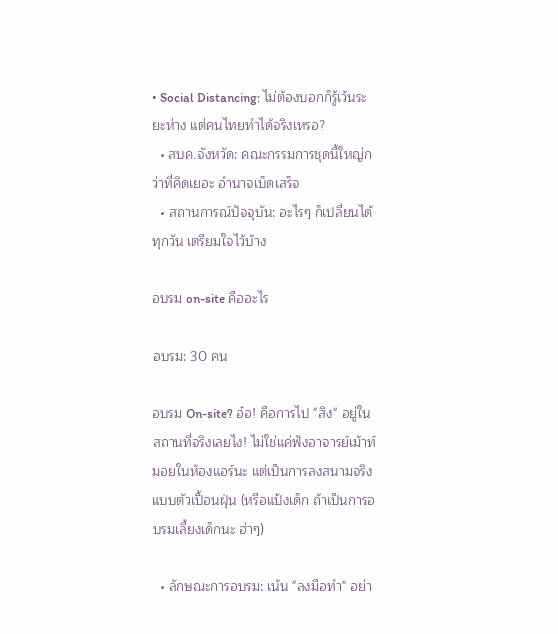• Social Distancing: ไม่ต้องบอกก็รู้เว้นระยะห่าง แต่คนไทยทำได้จริงเหรอ?
  • สบค.จังหวัด: คณะกรรมการชุดนี้ใหญ่กว่าที่คิดเยอะ อำนาจเบ็ดเสร็จ
  • สถานการณ์ปัจจุบัน: อะไรๆ ก็เปลี่ยนได้ทุกวัน เตรียมใจไว้บ้าง

อบรม on-site คืออะไร

อบรม: 30 คน

อบรม On-site? อ๋อ! คือการไป "สิง" อยู่ในสถานที่จริงเลยไง! ไม่ใช่แค่ฟังอาจารย์เม้าท์มอยในห้องแอร์นะ แต่เป็นการลงสนามจริงแบบตัวเปื้อนฝุ่น (หรือแป้งเด็ก ถ้าเป็นการอบรมเลี้ยงเด็กนะ ฮ่าๆ)

  • ลักษณะการอบรม: เน้น "ลงมือทำ" อย่า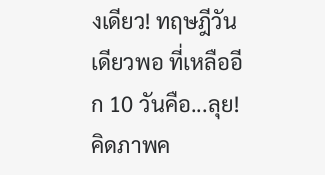งเดียว! ทฤษฎีวันเดียวพอ ที่เหลืออีก 10 วันคือ...ลุย! คิดภาพค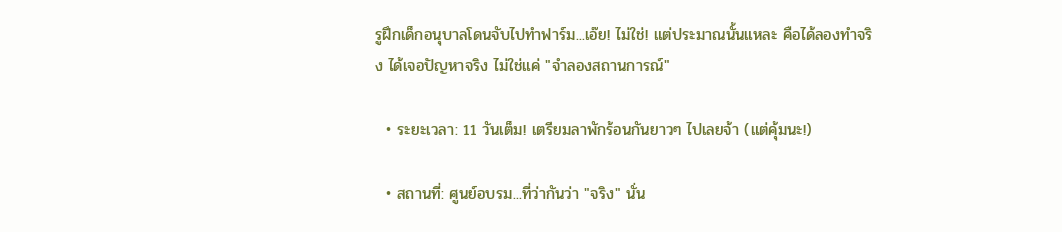รูฝึกเด็กอนุบาลโดนจับไปทำฟาร์ม...เอ๊ย! ไม่ใช่! แต่ประมาณนั้นแหละ คือได้ลองทำจริง ได้เจอปัญหาจริง ไม่ใช่แค่ "จำลองสถานการณ์"

  • ระยะเวลา: 11 วันเต็ม! เตรียมลาพักร้อนกันยาวๆ ไปเลยจ้า (แต่คุ้มนะ!)

  • สถานที่: ศูนย์อบรม...ที่ว่ากันว่า "จริง" นั่น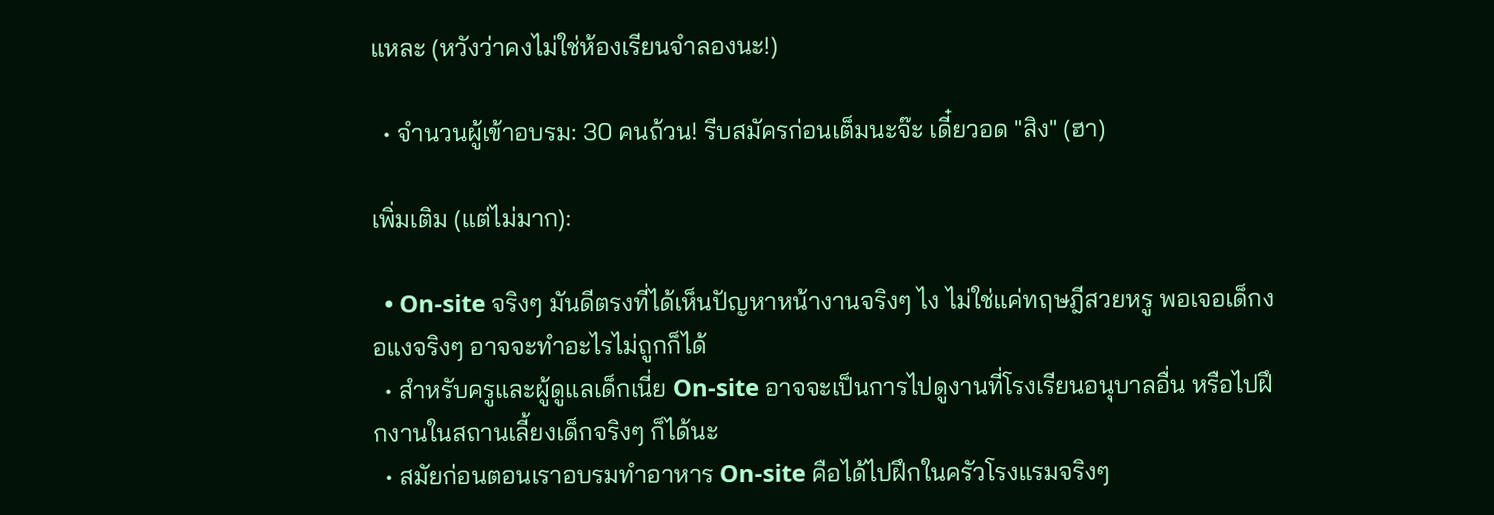แหละ (หวังว่าคงไม่ใช่ห้องเรียนจำลองนะ!)

  • จำนวนผู้เข้าอบรม: 30 คนถ้วน! รีบสมัครก่อนเต็มนะจ๊ะ เดี๋ยวอด "สิง" (ฮา)

เพิ่มเติม (แต่ไม่มาก):

  • On-site จริงๆ มันดีตรงที่ได้เห็นปัญหาหน้างานจริงๆ ไง ไม่ใช่แค่ทฤษฎีสวยหรู พอเจอเด็กงอแงจริงๆ อาจจะทำอะไรไม่ถูกก็ได้
  • สำหรับครูและผู้ดูแลเด็กเนี่ย On-site อาจจะเป็นการไปดูงานที่โรงเรียนอนุบาลอื่น หรือไปฝึกงานในสถานเลี้ยงเด็กจริงๆ ก็ได้นะ
  • สมัยก่อนตอนเราอบรมทำอาหาร On-site คือได้ไปฝึกในครัวโรงแรมจริงๆ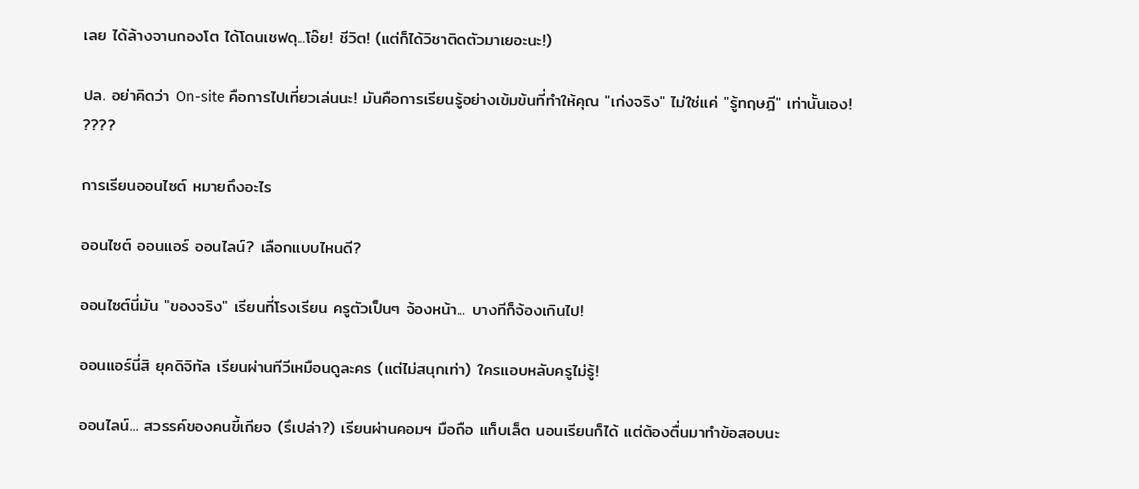เลย ได้ล้างจานกองโต ได้โดนเชฟดุ...โอ๊ย! ชีวิต! (แต่ก็ได้วิชาติดตัวมาเยอะนะ!)

ปล. อย่าคิดว่า On-site คือการไปเที่ยวเล่นนะ! มันคือการเรียนรู้อย่างเข้มข้นที่ทำให้คุณ "เก่งจริง" ไม่ใช่แค่ "รู้ทฤษฎี" เท่านั้นเอง! ????

การเรียนออนไซต์ หมายถึงอะไร

ออนไซต์ ออนแอร์ ออนไลน์? เลือกแบบไหนดี?

ออนไซต์นี่มัน "ของจริง" เรียนที่โรงเรียน ครูตัวเป็นๆ จ้องหน้า... บางทีก็จ้องเกินไป!

ออนแอร์นี่สิ ยุคดิจิทัล เรียนผ่านทีวีเหมือนดูละคร (แต่ไม่สนุกเท่า) ใครแอบหลับครูไม่รู้!

ออนไลน์... สวรรค์ของคนขี้เกียจ (รึเปล่า?) เรียนผ่านคอมฯ มือถือ แท็บเล็ต นอนเรียนก็ได้ แต่ต้องตื่นมาทำข้อสอบนะ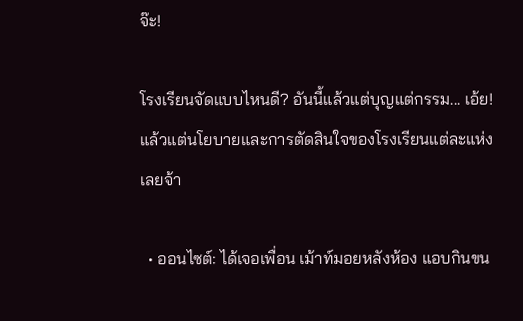จ๊ะ!

โรงเรียนจัดแบบไหนดี? อันนี้แล้วแต่บุญแต่กรรม... เอ้ย! แล้วแต่นโยบายและการตัดสินใจของโรงเรียนแต่ละแห่งเลยจ้า

  • ออนไซต์: ได้เจอเพื่อน เม้าท์มอยหลังห้อง แอบกินขน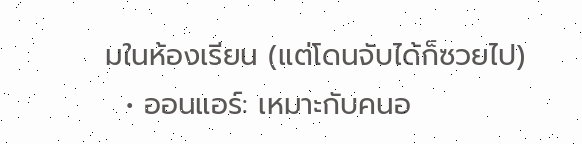มในห้องเรียน (แต่โดนจับได้ก็ซวยไป)
  • ออนแอร์: เหมาะกับคนอ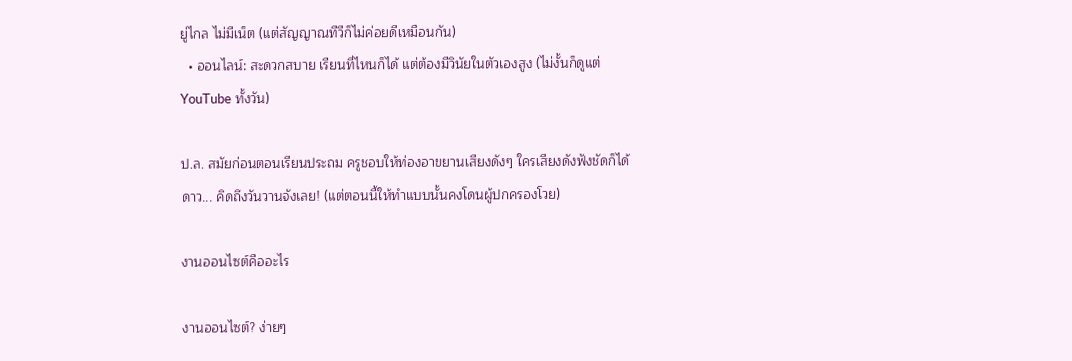ยู่ไกล ไม่มีเน็ต (แต่สัญญาณทีวีก็ไม่ค่อยดีเหมือนกัน)
  • ออนไลน์: สะดวกสบาย เรียนที่ไหนก็ได้ แต่ต้องมีวินัยในตัวเองสูง (ไม่งั้นก็ดูแต่ YouTube ทั้งวัน)

ป.ล. สมัยก่อนตอนเรียนประถม ครูชอบให้ท่องอาขยานเสียงดังๆ ใครเสียงดังฟังชัดก็ได้ดาว... คิดถึงวันวานจังเลย! (แต่ตอนนี้ให้ทำแบบนั้นคงโดนผู้ปกครองโวย)

งานออนไซต์คืออะไร

งานออนไซต์? ง่ายๆ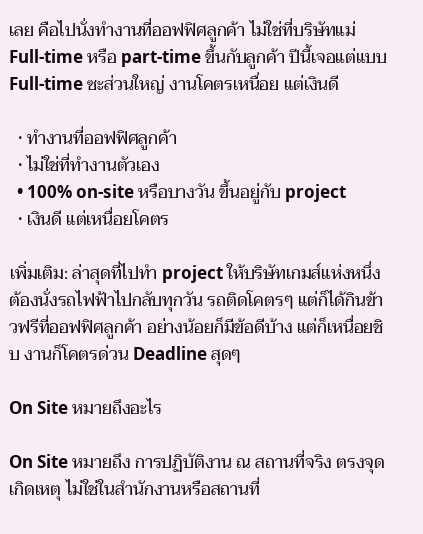เลย คือไปนั่งทำงานที่ออฟฟิศลูกค้า ไม่ใช่ที่บริษัทแม่ Full-time หรือ part-time ขึ้นกับลูกค้า ปีนี้เจอแต่แบบ Full-time ซะส่วนใหญ่ งานโคตรเหนื่อย แต่เงินดี

  • ทำงานที่ออฟฟิศลูกค้า
  • ไม่ใช่ที่ทำงานตัวเอง
  • 100% on-site หรือบางวัน ขึ้นอยู่กับ project
  • เงินดี แต่เหนื่อยโคตร

เพิ่มเติม: ล่าสุดที่ไปทำ project ให้บริษัทเกมส์แห่งหนึ่ง ต้องนั่งรถไฟฟ้าไปกลับทุกวัน รถติดโคตรๆ แต่ก็ได้กินข้าวฟรีที่ออฟฟิศลูกค้า อย่างน้อยก็มีข้อดีบ้าง แต่ก็เหนื่อยชิบ งานก็โคตรด่วน Deadline สุดๆ

On Site หมายถึงอะไร

On Site หมายถึง การปฏิบัติงาน ณ สถานที่จริง ตรงจุดเกิดเหตุ ไม่ใช่ในสำนักงานหรือสถานที่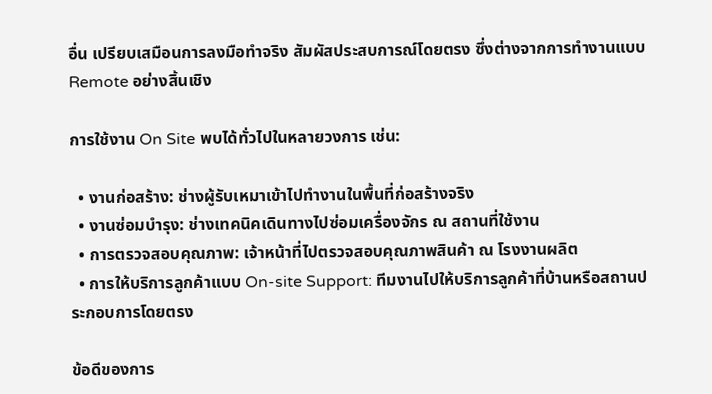อื่น เปรียบเสมือนการลงมือทำจริง สัมผัสประสบการณ์โดยตรง ซึ่งต่างจากการทำงานแบบ Remote อย่างสิ้นเชิง

การใช้งาน On Site พบได้ทั่วไปในหลายวงการ เช่น:

  • งานก่อสร้าง: ช่างผู้รับเหมาเข้าไปทำงานในพื้นที่ก่อสร้างจริง
  • งานซ่อมบำรุง: ช่างเทคนิคเดินทางไปซ่อมเครื่องจักร ณ สถานที่ใช้งาน
  • การตรวจสอบคุณภาพ: เจ้าหน้าที่ไปตรวจสอบคุณภาพสินค้า ณ โรงงานผลิต
  • การให้บริการลูกค้าแบบ On-site Support: ทีมงานไปให้บริการลูกค้าที่บ้านหรือสถานประกอบการโดยตรง

ข้อดีของการ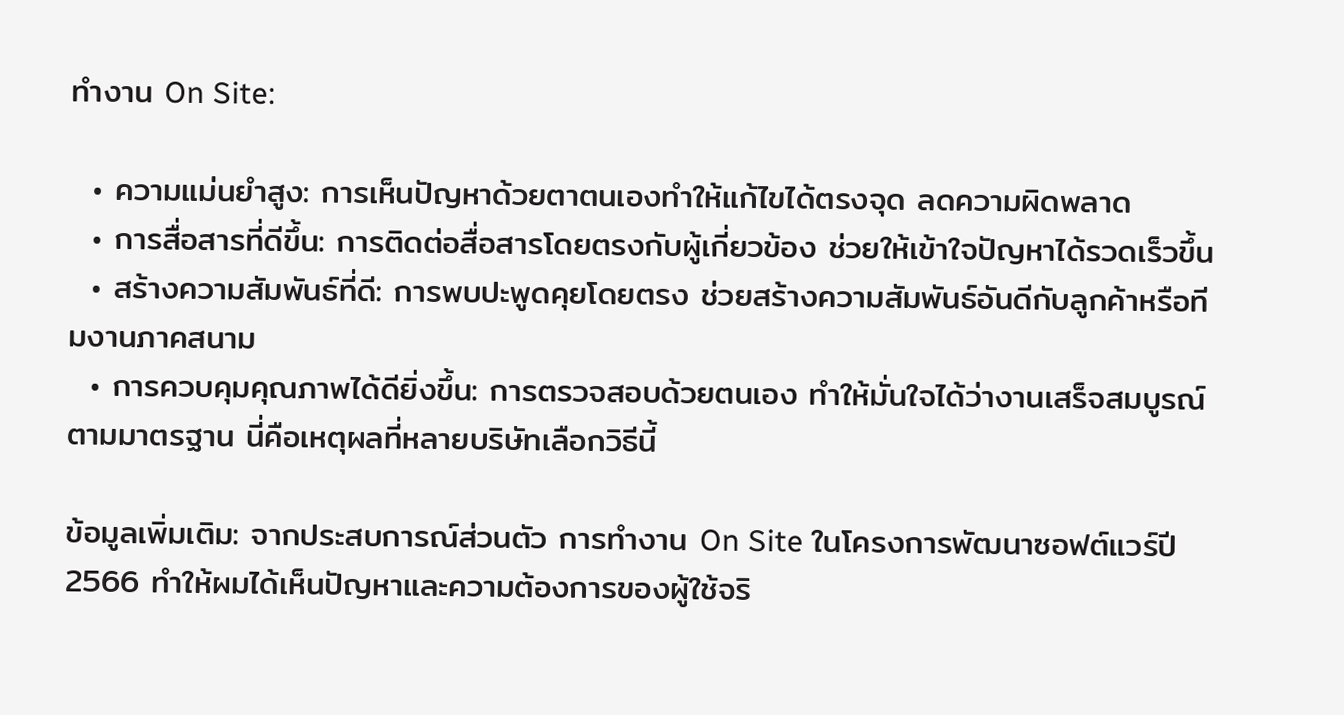ทำงาน On Site:

  • ความแม่นยำสูง: การเห็นปัญหาด้วยตาตนเองทำให้แก้ไขได้ตรงจุด ลดความผิดพลาด
  • การสื่อสารที่ดีขึ้น: การติดต่อสื่อสารโดยตรงกับผู้เกี่ยวข้อง ช่วยให้เข้าใจปัญหาได้รวดเร็วขึ้น
  • สร้างความสัมพันธ์ที่ดี: การพบปะพูดคุยโดยตรง ช่วยสร้างความสัมพันธ์อันดีกับลูกค้าหรือทีมงานภาคสนาม
  • การควบคุมคุณภาพได้ดียิ่งขึ้น: การตรวจสอบด้วยตนเอง ทำให้มั่นใจได้ว่างานเสร็จสมบูรณ์ตามมาตรฐาน นี่คือเหตุผลที่หลายบริษัทเลือกวิธีนี้

ข้อมูลเพิ่มเติม: จากประสบการณ์ส่วนตัว การทำงาน On Site ในโครงการพัฒนาซอฟต์แวร์ปี 2566 ทำให้ผมได้เห็นปัญหาและความต้องการของผู้ใช้จริ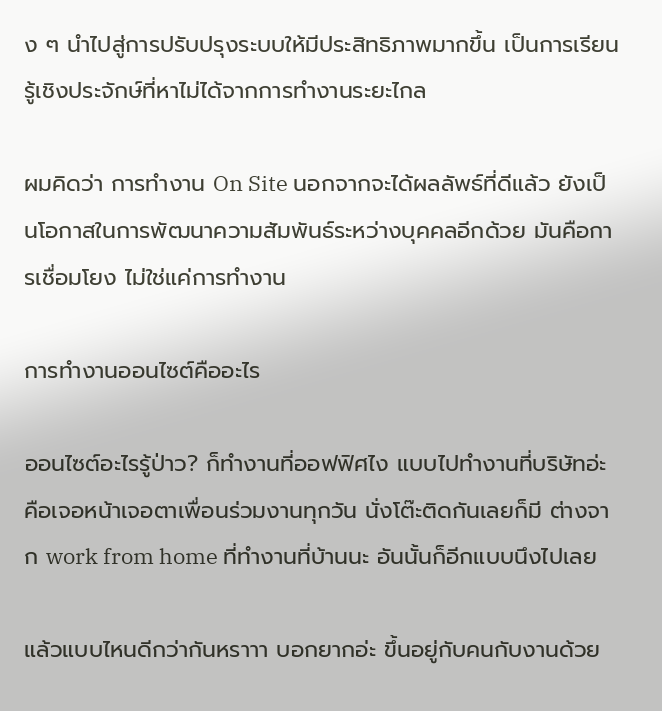ง ๆ นำไปสู่การปรับปรุงระบบให้มีประสิทธิภาพมากขึ้น เป็นการเรียนรู้เชิงประจักษ์ที่หาไม่ได้จากการทำงานระยะไกล

ผมคิดว่า การทำงาน On Site นอกจากจะได้ผลลัพธ์ที่ดีแล้ว ยังเป็นโอกาสในการพัฒนาความสัมพันธ์ระหว่างบุคคลอีกด้วย มันคือการเชื่อมโยง ไม่ใช่แค่การทำงาน

การทํางานออนไซต์คืออะไร

ออนไซต์อะไรรู้ป่าว? ก็ทำงานที่ออฟฟิศไง แบบไปทำงานที่บริษัทอ่ะ คือเจอหน้าเจอตาเพื่อนร่วมงานทุกวัน นั่งโต๊ะติดกันเลยก็มี ต่างจาก work from home ที่ทำงานที่บ้านนะ อันนั้นก็อีกแบบนึงไปเลย

แล้วแบบไหนดีกว่ากันหราาา บอกยากอ่ะ ขึ้นอยู่กับคนกับงานด้วย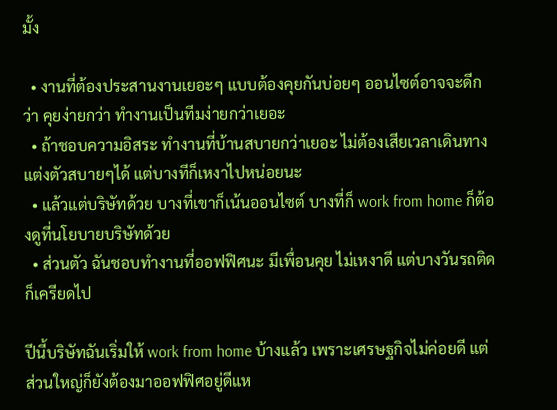มั้ง

  • งานที่ต้องประสานงานเยอะๆ แบบต้องคุยกันบ่อยๆ ออนไซต์อาจจะดีกว่า คุยง่ายกว่า ทำงานเป็นทีมง่ายกว่าเยอะ
  • ถ้าชอบความอิสระ ทำงานที่บ้านสบายกว่าเยอะ ไม่ต้องเสียเวลาเดินทาง แต่งตัวสบายๆได้ แต่บางทีก็เหงาไปหน่อยนะ
  • แล้วแต่บริษัทด้วย บางที่เขาก็เน้นออนไซต์ บางที่ก็ work from home ก็ต้องดูที่นโยบายบริษัทด้วย
  • ส่วนตัว ฉันชอบทำงานที่ออฟฟิศนะ มีเพื่อนคุย ไม่เหงาดี แต่บางวันรถติดก็เครียดไป

ปีนี้บริษัทฉันเริ่มให้ work from home บ้างแล้ว เพราะเศรษฐกิจไม่ค่อยดี แต่ส่วนใหญ่ก็ยังต้องมาออฟฟิศอยู่ดีแห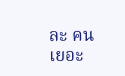ละ คนเยอะ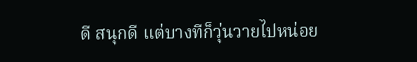ดี สนุกดี แต่บางทีก็วุ่นวายไปหน่อย